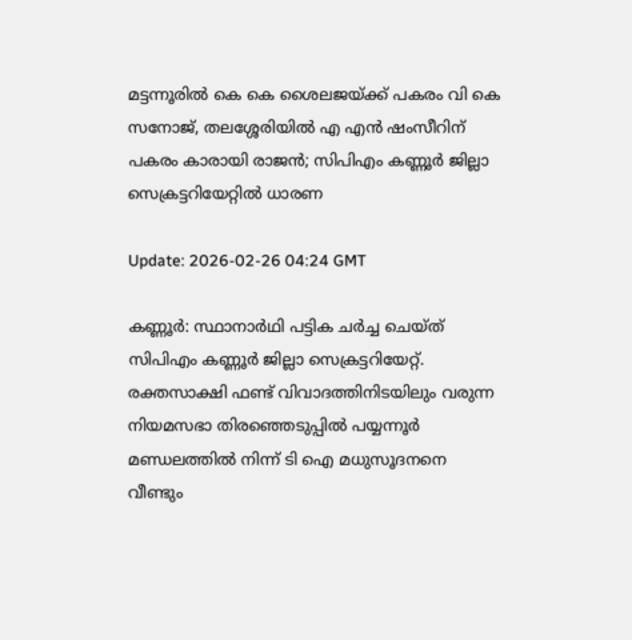മട്ടന്നൂരില്‍ കെ കെ ശൈലജയ്ക്ക് പകരം വി കെ സനോജ്, തലശ്ശേരിയില്‍ എ എന്‍ ഷംസീറിന് പകരം കാരായി രാജന്‍; സിപിഎം കണ്ണൂര്‍ ജില്ലാ സെക്രട്ടറിയേറ്റില്‍ ധാരണ

Update: 2026-02-26 04:24 GMT

കണ്ണൂര്‍: സ്ഥാനാര്‍ഥി പട്ടിക ചര്‍ച്ച ചെയ്ത് സിപിഎം കണ്ണൂര്‍ ജില്ലാ സെക്രട്ടറിയേറ്റ്. രക്തസാക്ഷി ഫണ്ട് വിവാദത്തിനിടയിലും വരുന്ന നിയമസഭാ തിരഞ്ഞെടുപ്പില്‍ പയ്യന്നൂര്‍ മണ്ഡലത്തില്‍ നിന്ന് ടി ഐ മധുസൂദനനെ വീണ്ടും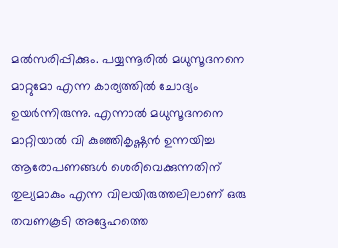മല്‍സരിപ്പിക്കും. പയ്യന്നൂരില്‍ മധുസൂദനനെ മാറ്റുമോ എന്ന കാര്യത്തില്‍ ചോദ്യം ഉയര്‍ന്നിരുന്നു. എന്നാല്‍ മധുസൂദനനെ മാറ്റിയാല്‍ വി കുഞ്ഞികൃഷ്ണന്‍ ഉന്നയിച്ച ആരോപണങ്ങള്‍ ശെരിവെക്കുന്നതിന് തുല്യമാകും എന്ന വിലയിരുത്തലിലാണ് ഒരു തവണകൂടി അദ്ദേഹത്തെ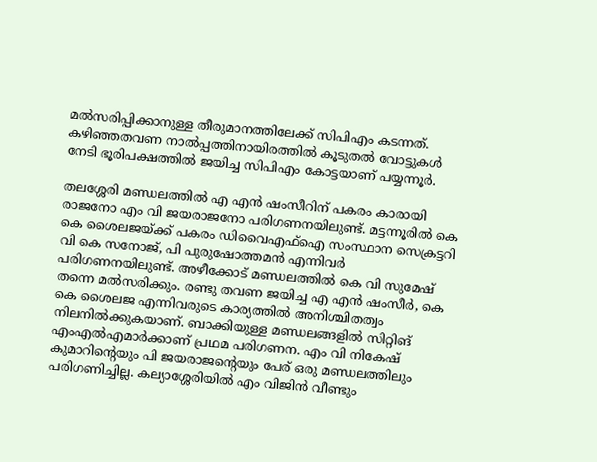മല്‍സരിപ്പിക്കാനുള്ള തീരുമാനത്തിലേക്ക് സിപിഎം കടന്നത്. കഴിഞ്ഞതവണ നാല്‍പ്പത്തിനായിരത്തില്‍ കൂടുതല്‍ വോട്ടുകള്‍ നേടി ഭൂരിപക്ഷത്തില്‍ ജയിച്ച സിപിഎം കോട്ടയാണ് പയ്യന്നൂര്‍.

തലശ്ശേരി മണ്ഡലത്തില്‍ എ എന്‍ ഷംസീറിന് പകരം കാരായി രാജനോ എം വി ജയരാജനോ പരിഗണനയിലുണ്ട്. മട്ടന്നൂരില്‍ കെ കെ ശൈലജയ്ക്ക് പകരം ഡിവൈഎഫ്‌ഐ സംസ്ഥാന സെക്രട്ടറി വി കെ സനോജ്, പി പുരുഷോത്തമന്‍ എന്നിവര്‍ പരിഗണനയിലുണ്ട്. അഴീക്കോട് മണ്ഡലത്തില്‍ കെ വി സുമേഷ് തന്നെ മല്‍സരിക്കും. രണ്ടു തവണ ജയിച്ച എ എന്‍ ഷംസീര്‍, കെ കെ ശൈലജ എന്നിവരുടെ കാര്യത്തില്‍ അനിശ്ചിതത്വം നിലനില്‍ക്കുകയാണ്. ബാക്കിയുള്ള മണ്ഡലങ്ങളില്‍ സിറ്റിങ് എംഎല്‍എമാര്‍ക്കാണ് പ്രഥമ പരിഗണന. എം വി നികേഷ് കുമാറിന്റെയും പി ജയരാജന്റെയും പേര് ഒരു മണ്ഡലത്തിലും പരിഗണിച്ചില്ല. കല്യാശ്ശേരിയില്‍ എം വിജിന്‍ വീണ്ടും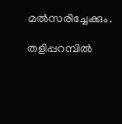മല്‍സരിച്ചേക്കും.

തളിപ്പറമ്പില്‍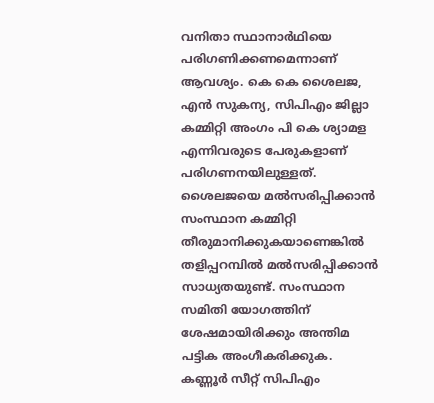വനിതാ സ്ഥാനാര്‍ഥിയെ പരിഗണിക്കണമെന്നാണ് ആവശ്യം. കെ കെ ശൈലജ, എന്‍ സുകന്യ, സിപിഎം ജില്ലാ കമ്മിറ്റി അംഗം പി കെ ശ്യാമള എന്നിവരുടെ പേരുകളാണ് പരിഗണനയിലുള്ളത്. ശൈലജയെ മല്‍സരിപ്പിക്കാന്‍ സംസ്ഥാന കമ്മിറ്റി തീരുമാനിക്കുകയാണെങ്കില്‍ തളിപ്പറമ്പില്‍ മല്‍സരിപ്പിക്കാന്‍ സാധ്യതയുണ്ട്. സംസ്ഥാന സമിതി യോഗത്തിന് ശേഷമായിരിക്കും അന്തിമ പട്ടിക അംഗീകരിക്കുക. കണ്ണൂര്‍ സീറ്റ് സിപിഎം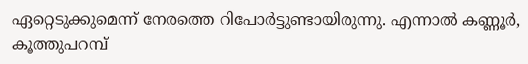ഏറ്റെടുക്കുമെന്ന് നേരത്തെ റിപോര്‍ട്ടുണ്ടായിരുന്നു. എന്നാല്‍ കണ്ണൂര്‍, കൂത്തുപറമ്പ്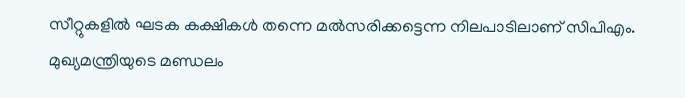സീറ്റുകളില്‍ ഘടക കക്ഷികള്‍ തന്നെ മല്‍സരിക്കട്ടെന്ന നിലപാടിലാണ് സിപിഎം. മുഖ്യമന്ത്രിയുടെ മണ്ഡലം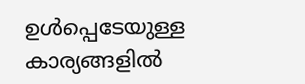ഉള്‍പ്പെടേയുള്ള കാര്യങ്ങളില്‍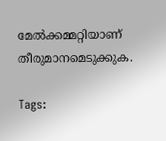മേല്‍ക്കമ്മറ്റിയാണ് തീരുമാനമെടുക്കുക.

Tags: